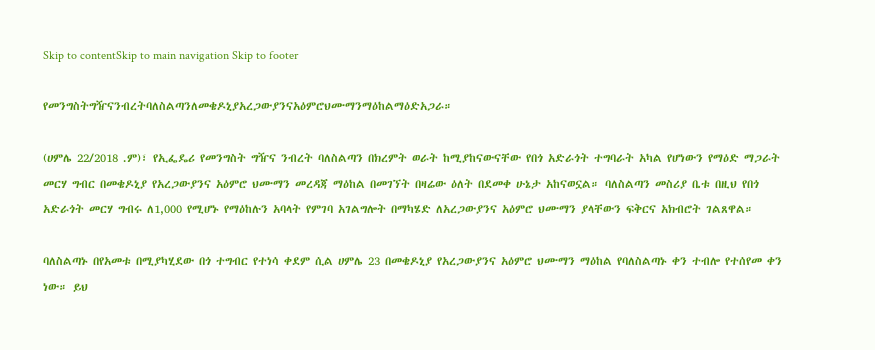Skip to contentSkip to main navigation Skip to footer

የመንግስትግዥናንብረትባለስልጣንለመቄዶኒያአረጋውያንናአዕምሮህሙማንማዕከልማዕድአጋራ።

(ሀምሌ 22/2018 .ም)፣ የኢፌዴሪ የመንግስት ግዥና ንብረት ባለስልጣን በክረምት ወራት ከሚያከናውናቸው የበጎ አድራጎት ተግባራት አካል የሆነውን የማዕድ ማጋራት መርሃ ግብር በመቄዶኒያ የአረጋውያንና አዕምሮ ህሙማን መረዳጃ ማዕከል በመገኘት በዛሬው ዕለት በደመቀ ሁኔታ አከናወኗል። ባለስልጣን መስሪያ ቤቱ በዚህ የበጎ አድራጎት መርሃ ግብሩ ለ1,000 የሚሆኑ የማዕከሉን አባላት የምገባ አገልግሎት በማካሄድ ለአረጋውያንና አዕምሮ ህሙማን ያላቸውን ፍቅርና አክብሮት ገልጸዋል።

ባለስልጣኑ በየአመቱ በሚያካሂደው በጎ ተግብር የተነሳ ቀደም ሲል ሀምሌ 23 በመቄዶኒያ የአረጋውያንና አዕምሮ ህሙማን ማዕከል የባለስልጣኑ ቀን ተብሎ የተሰየመ ቀን ነው። ይህ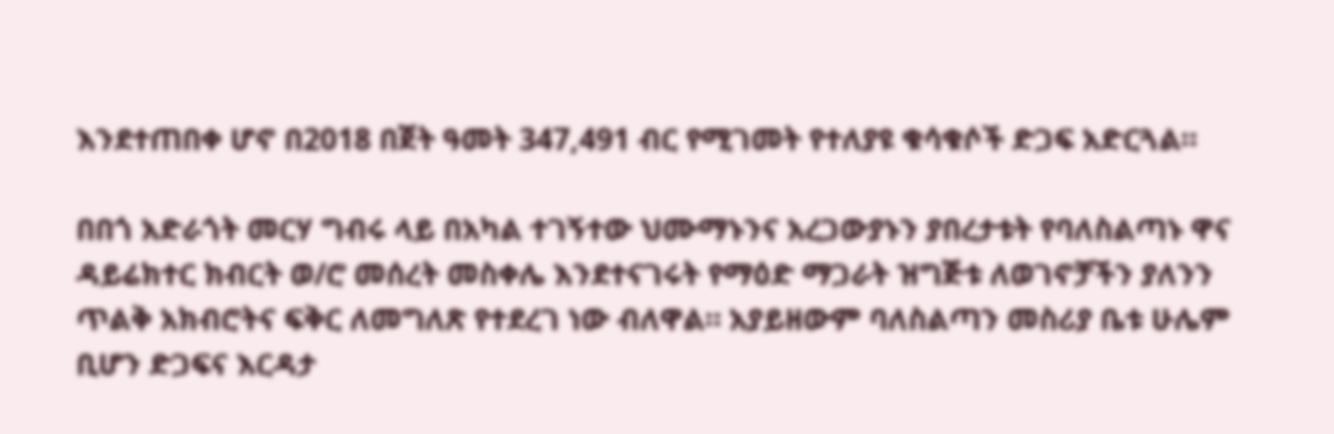እንደተጠበቀ ሆኖ በ2018 በጀት ዓመት 347,491 ብር የሚገመት የተለያዩ ቁሳቁሶች ድጋፍ አድርጓል።

በበጎ አድራጎት መርሃ ግብሩ ላይ በአካል ተገኝተው ህሙማኑንና አረጋውያኑን ያበረታቱት የባለስልጣኑ ዋና ዳይሬክተር ክብርት ወ/ሮ መሰረት መስቀሌ እንደተናገሩት የማዕድ ማጋራት ዝግጅቱ ለወገኖቻችን ያለንን ጥልቅ አክብሮትና ፍቅር ለመግለጽ የተደረገ ነው ብለዋል። አያይዘውም ባለስልጣን መስሪያ ቤቱ ሁሌም ቢሆን ድጋፍና እርዳታ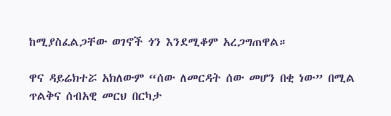ከሚያስፈልጋቸው ወገኖች ጎን እንደሚቆም አረጋግጠዋል።

ዋና ዳይሬክተሯ አክለውም “ሰው ለመርዳት ሰው መሆን በቂ ነው” በሚል ጥልቅና ሰብአዊ መርህ በርካታ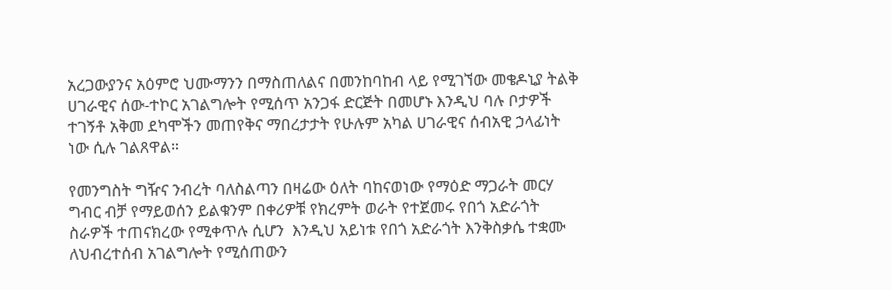አረጋውያንና አዕምሮ ህሙማንን በማስጠለልና በመንከባከብ ላይ የሚገኘው መቄዶኒያ ትልቅ ሀገራዊና ሰው-ተኮር አገልግሎት የሚሰጥ አንጋፋ ድርጅት በመሆኑ እንዲህ ባሉ ቦታዎች ተገኝቶ አቅመ ደካሞችን መጠየቅና ማበረታታት የሁሉም አካል ሀገራዊና ሰብአዊ ኃላፊነት ነው ሲሉ ገልጸዋል።

የመንግስት ግዥና ንብረት ባለስልጣን በዛሬው ዕለት ባከናወነው የማዕድ ማጋራት መርሃ ግብር ብቻ የማይወሰን ይልቁንም በቀሪዎቹ የክረምት ወራት የተጀመሩ የበጎ አድራጎት ስራዎች ተጠናክረው የሚቀጥሉ ሲሆን  እንዲህ አይነቱ የበጎ አድራጎት እንቅስቃሴ ተቋሙ ለህብረተሰብ አገልግሎት የሚሰጠውን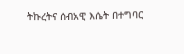ትኩረትና ሰብአዊ እሴት በተግባር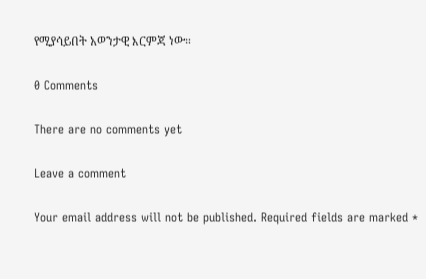የሚያሳይበት አወንታዊ እርምጃ ነው።

0 Comments

There are no comments yet

Leave a comment

Your email address will not be published. Required fields are marked *